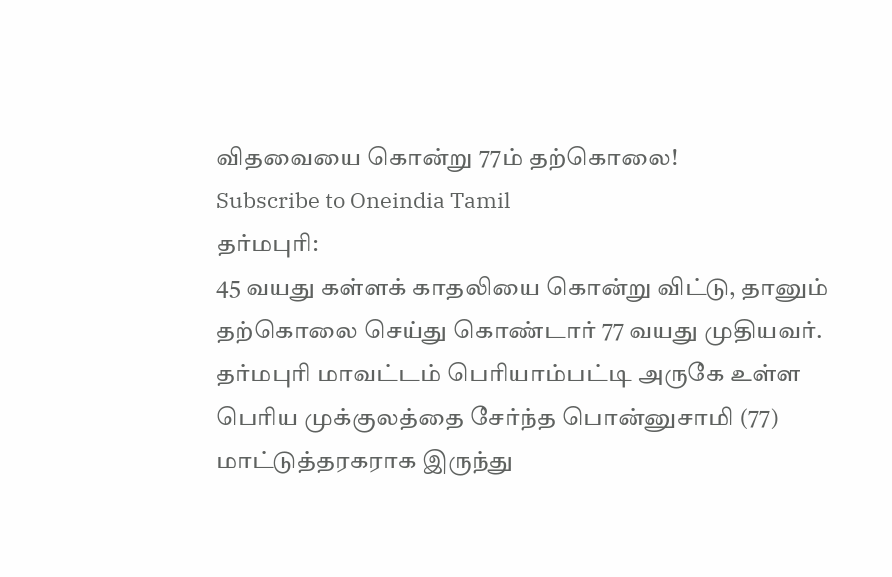விதவையை கொன்று 77ம் தற்கொலை!
Subscribe to Oneindia Tamil
தர்மபுரி:
45 வயது கள்ளக் காதலியை கொன்று விட்டு, தானும் தற்கொலை செய்து கொண்டார் 77 வயது முதியவர்.
தர்மபுரி மாவட்டம் பெரியாம்பட்டி அருகே உள்ள பெரிய முக்குலத்தை சேர்ந்த பொன்னுசாமி (77) மாட்டுத்தரகராக இருந்து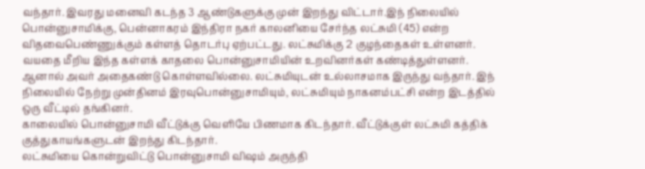வந்தார். இவரது மனைவி கடந்த 3 ஆண்டுகளுக்கு முன் இறந்து விட்டார்.இந் நிலையில் பொன்னுசாமிக்கு, பென்னாகரம் இந்திரா நகர் காலனியை சேர்ந்த லட்சுமி (45) என்ற விதவைபெண்ணுக்கும் கள்ளத் தொடர்பு ஏற்பட்டது. லட்சுமிக்கு 2 குழந்தைகள் உள்ளனர்.
வயதை மீறிய இந்த கள்ளக் காதலை பொன்னுசாமியின் உறவினர்கள் கண்டித்துள்ளனர். ஆனால் அவர் அதைகண்டு கொள்ளவில்லை. லட்சுமியுடன் உல்லாசமாக இருந்து வந்தார். இந் நிலையில் நேற்று முன்தினம் இரவுபொன்னுசாமியும், லட்சுமியும் நாகனம்பட்சி என்ற இடத்தில் ஒரு வீட்டில் தங்கினர்.
காலையில் பொன்னுசாமி வீட்டுக்கு வெளியே பிணமாக கிடந்தார். வீட்டுக்குள் லட்சுமி கத்திக் குத்துகாயங்களுடன் இறந்து கிடந்தார்.
லட்சுமியை கொன்றுவிட்டு பொன்னுசாமி விஷம் அருந்தி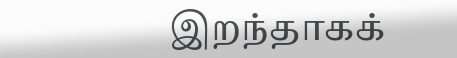இறந்தாகக்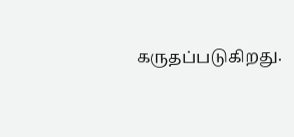கருதப்படுகிறது.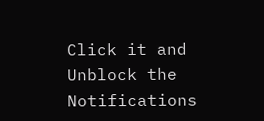Click it and Unblock the Notifications